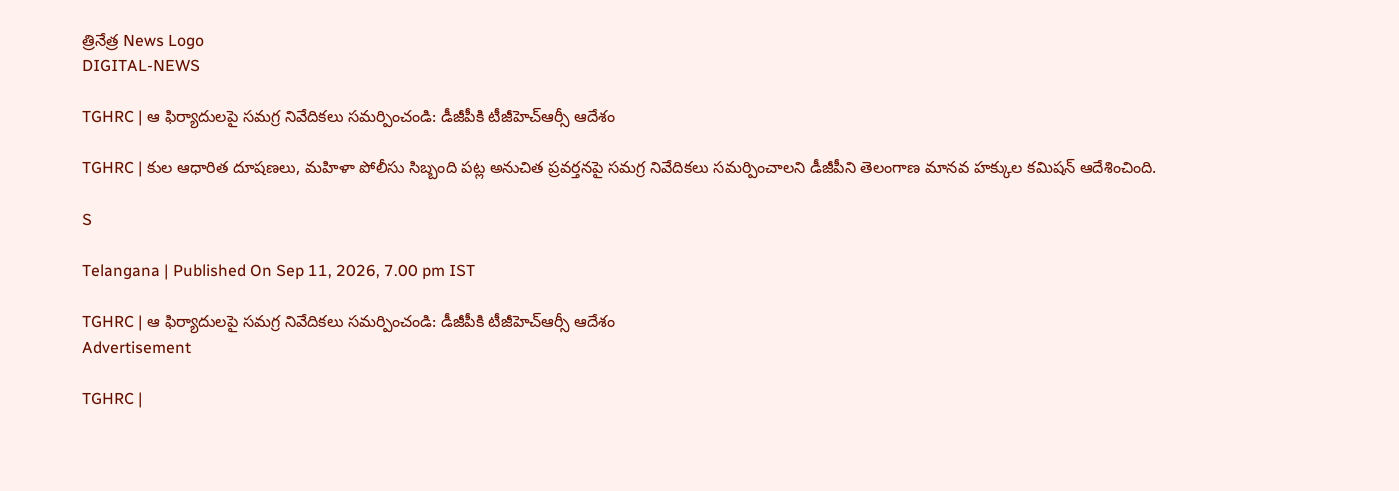త్రినేత్ర News Logo
DIGITAL-NEWS

TGHRC | ఆ ఫిర్యాదుల‌పై స‌మ‌గ్ర నివేదిక‌లు స‌మ‌ర్పించండి: డీజీపీకి టీజీహెచ్ఆర్సీ ఆదేశం

TGHRC | కుల ఆధారిత దూషణలు, మహిళా పోలీసు సిబ్బంది పట్ల అనుచిత ప్రవర్తనపై స‌మ‌గ్ర నివేదిక‌లు స‌మ‌ర్పించాల‌ని డీజీపీని తెలంగాణ మానవ హక్కుల కమిషన్ ఆదేశించింది.

S

Telangana | Published On Sep 11, 2026, 7.00 pm IST

TGHRC | ఆ ఫిర్యాదుల‌పై స‌మ‌గ్ర నివేదిక‌లు స‌మ‌ర్పించండి: డీజీపీకి టీజీహెచ్ఆర్సీ ఆదేశం
Advertisement

TGHRC |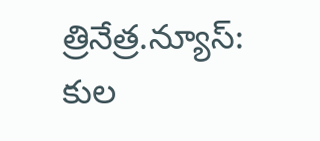త్రినేత్ర‌.న్యూస్: కుల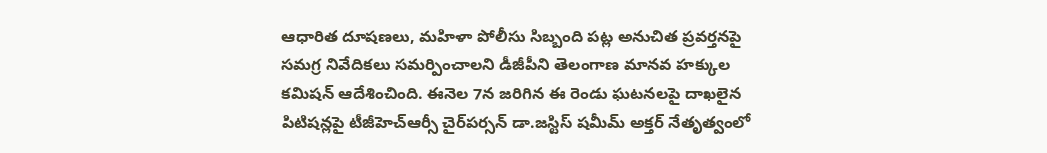ఆధారిత దూషణలు, మహిళా పోలీసు సిబ్బంది పట్ల అనుచిత ప్రవర్తనపై స‌మ‌గ్ర నివేదిక‌లు స‌మ‌ర్పించాల‌ని డీజీపీని తెలంగాణ మానవ హక్కుల కమిషన్ ఆదేశించింది. ఈనెల 7న జ‌రిగిన ఈ రెండు ఘ‌ట‌న‌ల‌పై దాఖ‌లైన పిటిష‌న్ల‌పై టీజీహెచ్ఆర్సీ చైర్‌ప‌ర్స‌న్ డా.జ‌స్టిస్ ష‌మీమ్ అక్త‌ర్ నేతృత్వంలో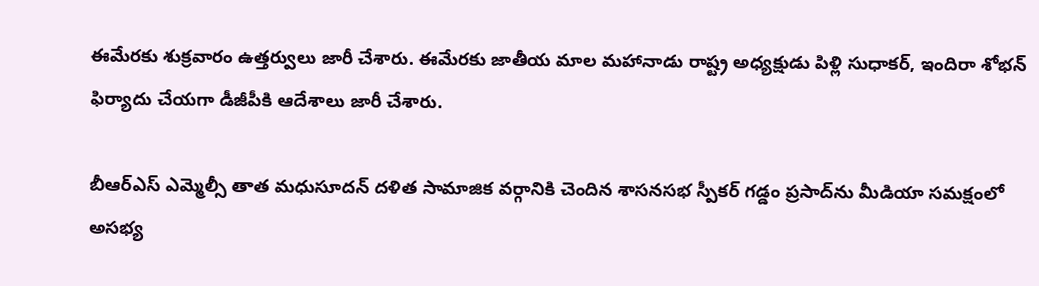ఈమేర‌కు శుక్ర‌వారం ఉత్త‌ర్వులు జారీ చేశారు. ఈమేరకు జాతీయ మాల మహానాడు రాష్ట్ర అధ్యక్షుడు పిళ్లి సుధాకర్, ఇందిరా శోభన్ ఫిర్యాదు చేయ‌గా డీజీపీకి ఆదేశాలు జారీ చేశారు.

బీఆర్ఎస్ ఎమ్మెల్సీ తాత‌ మధుసూదన్ దళిత సామాజిక వర్గానికి చెందిన శాసనసభ స్పీకర్ గడ్డం ప్రసాద్‌ను మీడియా సమక్షంలో అసభ్య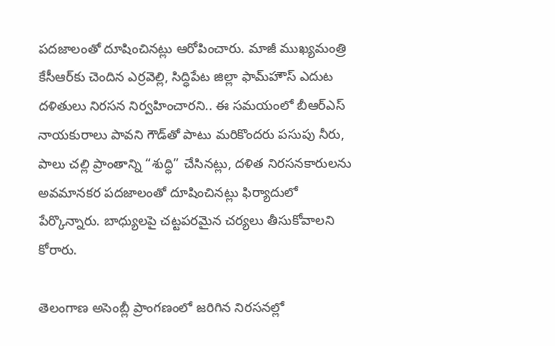పదజాలంతో దూషించినట్లు ఆరోపించారు. మాజీ ముఖ్యమంత్రి కేసీఆర్‌కు చెందిన ఎర్రవెల్లి, సిద్ధిపేట జిల్లా ఫామ్‌హౌస్‌ ఎదుట దళితులు నిరసన నిర్వహించార‌ని.. ఈ స‌మ‌యంలో బీఆర్ఎస్‌ నాయకురాలు పావని గౌడ్‌తో పాటు మ‌రికొంద‌రు పసుపు నీరు, పాలు చల్లి ప్రాంతాన్ని “శుద్ధి” చేసినట్లు, దళిత నిరసనకారులను అవమానకర పదజాలంతో దూషించినట్లు ఫిర్యాదులో పేర్కొన్నారు. బాధ్యులపై చట్టపరమైన చర్యలు తీసుకోవాలని కోరారు.

తెలంగాణ అసెంబ్లీ ప్రాంగణంలో జరిగిన నిరసనల్లో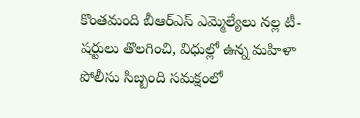కొంతమంది బీఆర్ఎస్‌ ఎమ్మెల్యేలు నల్ల టీ-షర్టులు తొలగించి, విధుల్లో ఉన్న మహిళా పోలీసు సిబ్బంది సమక్షంలో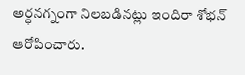అర్ధనగ్నంగా నిలబడినట్లు ఇందిరా శోభన్ ఆరోపించారు.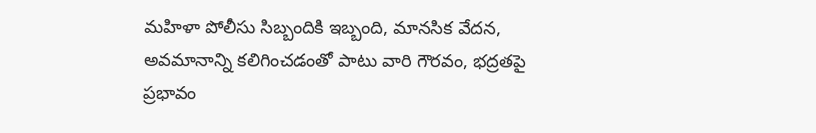మహిళా పోలీసు సిబ్బందికి ఇబ్బంది, మానసిక వేదన, అవమానాన్ని కలిగించడంతో పాటు వారి గౌరవం, భద్రతపై ప్రభావం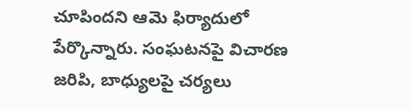చూపిందని ఆమె ఫిర్యాదులో పేర్కొన్నారు. సంఘటనపై విచారణ జరిపి, బాధ్యులపై చర్యలు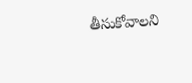తీసుకోవాలని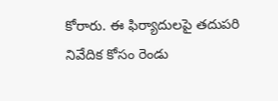కోరారు. ఈ ఫిర్యాదుల‌పై తదుపరి నివేదిక కోసం రెండు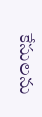కేసులను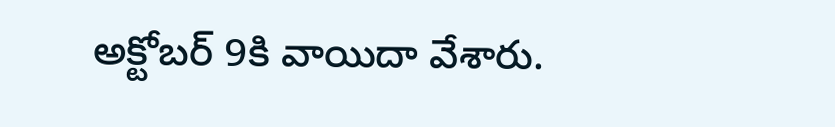అక్టోబ‌ర్ 9కి వాయిదా వేశారు.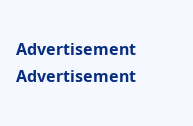Advertisement
Advertisement